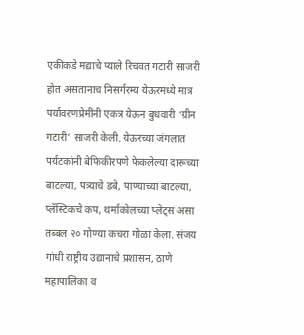एकीकडे मद्याचे प्याले रिचवत गटारी साजरी होत असतानाच निसर्गरम्य येऊरमध्ये मात्र पर्यावरणप्रेमींनी एकत्र येऊन बुधवारी ‘ग्रीन गटारी’ साजरी केली. येऊरच्या जंगलात पर्यटकांनी बेफिकीरपणे फेकलेल्या दारूच्या बाटल्या, पत्र्याचे डबे, पाण्याच्या बाटल्या, प्लॅस्टिकचे कप, थर्माकोलच्या प्लेट्स असा तब्बल २० गोण्या कचरा गोळा केला. संजय गांधी राष्ट्रीय उद्यानाचे प्रशासन, ठाणे महापालिका व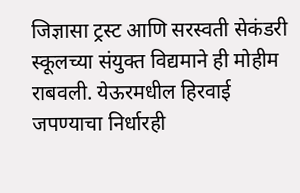जिज्ञासा ट्रस्ट आणि सरस्वती सेकंडरी स्कूलच्या संयुक्त विद्यमाने ही मोहीम राबवली. येऊरमधील हिरवाई जपण्याचा निर्धारही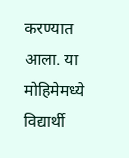करण्यात आला. या मोहिमेमध्ये विद्यार्थी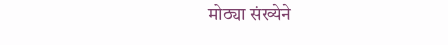मोठ्या संख्येने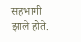सहभागी झाले होते.